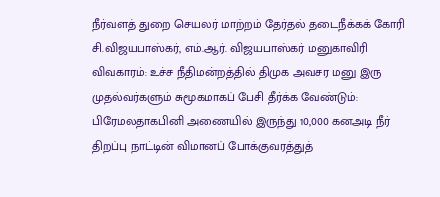நீர்வளத் துறை செயலர் மாற்றம் தேர்தல் தடைநீக்கக் கோரி சி.விஜயபாஸ்கர், எம்.ஆர். விஜயபாஸ்கர் மனுகாவிரி விவகாரம்: உச்ச நீதிமன்றத்தில் திமுக அவசர மனு இரு முதல்வர்களும் சுமூகமாகப் பேசி தீர்க்க வேண்டும்: பிரேமலதாகபினி அணையில் இருந்து 10,000 கனஅடி நீர் திறப்பு நாட்டின் விமானப் போக்குவரத்துத்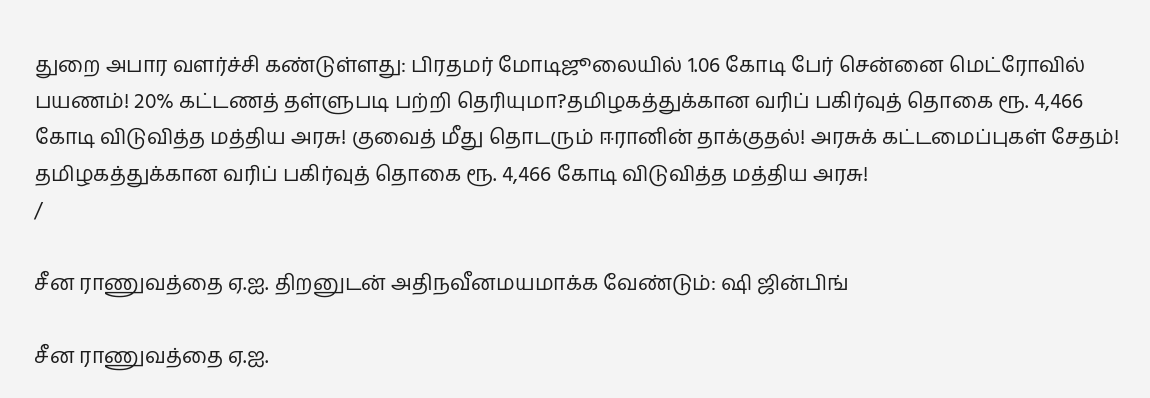துறை அபார வளர்ச்சி கண்டுள்ளது: பிரதமர் மோடிஜூலையில் 1.06 கோடி பேர் சென்னை மெட்ரோவில் பயணம்! 20% கட்டணத் தள்ளுபடி பற்றி தெரியுமா?தமிழகத்துக்கான வரிப் பகிர்வுத் தொகை ரூ. 4,466 கோடி விடுவித்த மத்திய அரசு! குவைத் மீது தொடரும் ஈரானின் தாக்குதல்! அரசுக் கட்டமைப்புகள் சேதம்! தமிழகத்துக்கான வரிப் பகிர்வுத் தொகை ரூ. 4,466 கோடி விடுவித்த மத்திய அரசு!
/

சீன ராணுவத்தை ஏ.ஐ. திறனுடன் அதிநவீனமயமாக்க வேண்டும்: ஷி ஜின்பிங்

சீன ராணுவத்தை ஏ.ஐ.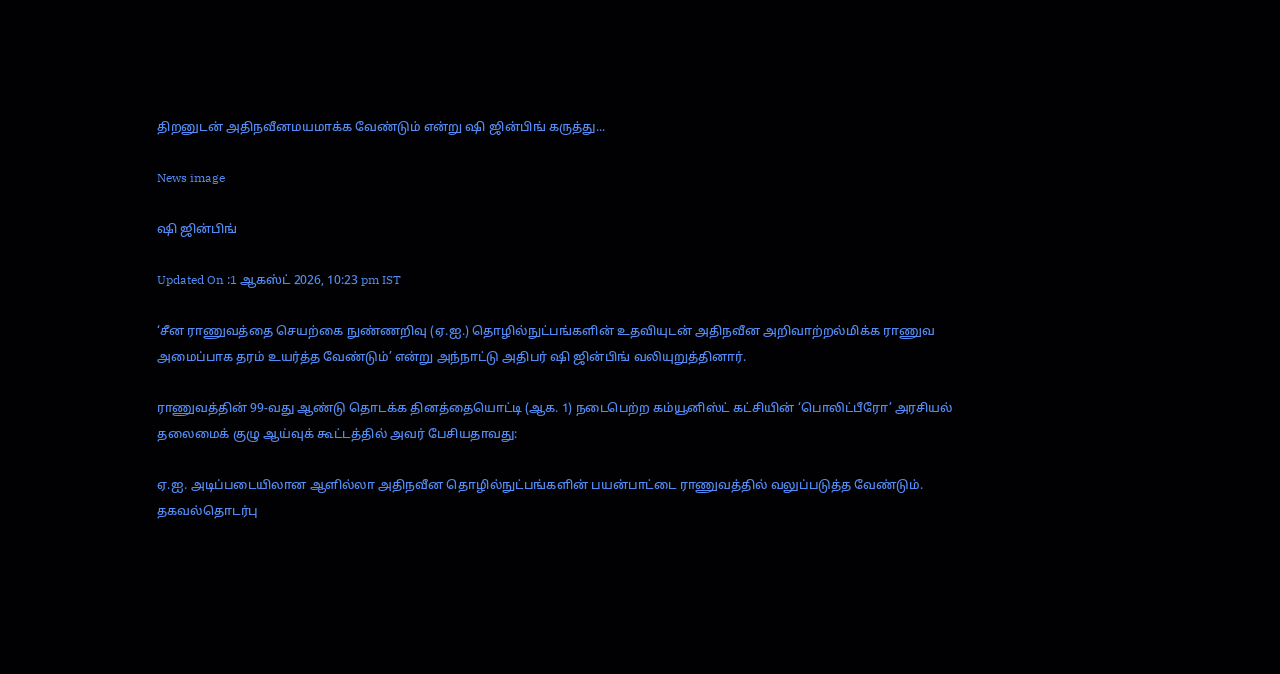திறனுடன் அதிநவீனமயமாக்க வேண்டும் என்று ஷி ஜின்பிங் கருத்து...

News image

ஷி ஜின்பிங்

Updated On :1 ஆகஸ்ட் 2026, 10:23 pm IST

‘சீன ராணுவத்தை செயற்கை நுண்ணறிவு (ஏ.ஐ.) தொழில்நுட்பங்களின் உதவியுடன் அதிநவீன அறிவாற்றல்மிக்க ராணுவ அமைப்பாக தரம் உயர்த்த வேண்டும்’ என்று அந்நாட்டு அதிபர் ஷி ஜின்பிங் வலியுறுத்தினார்.

ராணுவத்தின் 99-வது ஆண்டு தொடக்க தினத்தையொட்டி (ஆக. 1) நடைபெற்ற கம்யூனிஸ்ட் கட்சியின் ‘பொலிட்பீரோ’ அரசியல் தலைமைக் குழு ஆய்வுக் கூட்டத்தில் அவர் பேசியதாவது:

ஏ.ஐ. அடிப்படையிலான ஆளில்லா அதிநவீன தொழில்நுட்பங்களின் பயன்பாட்டை ராணுவத்தில் வலுப்படுத்த வேண்டும். தகவல்தொடர்பு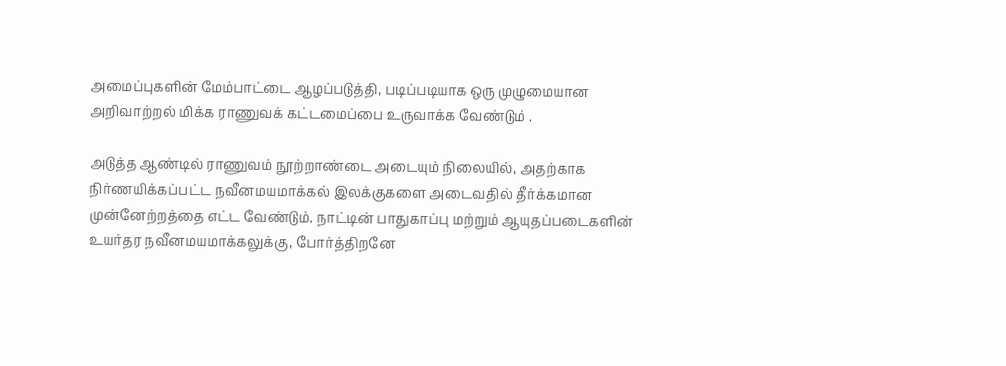அமைப்புகளின் மேம்பாட்டை ஆழப்படுத்தி, படிப்படியாக ஒரு முழுமையான அறிவாற்றல் மிக்க ராணுவக் கட்டமைப்பை உருவாக்க வேண்டும் .

அடுத்த ஆண்டில் ராணுவம் நூற்றாண்டை அடையும் நிலையில், அதற்காக நிர்ணயிக்கப்பட்ட நவீனமயமாக்கல் இலக்குகளை அடைவதில் தீர்க்கமான முன்னேற்றத்தை எட்ட வேண்டும். நாட்டின் பாதுகாப்பு மற்றும் ஆயுதப்படைகளின் உயர்தர நவீனமயமாக்கலுக்கு, போர்த்திறனே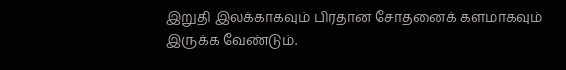இறுதி இலக்காகவும் பிரதான சோதனைக் களமாகவும் இருக்க வேண்டும்.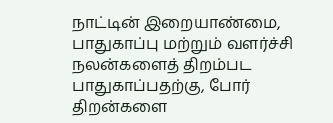நாட்டின் இறையாண்மை, பாதுகாப்பு மற்றும் வளர்ச்சி நலன்களைத் திறம்பட பாதுகாப்பதற்கு, போர் திறன்களை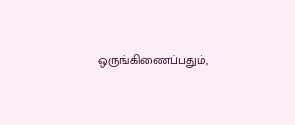ஒருங்கிணைப்பதும்,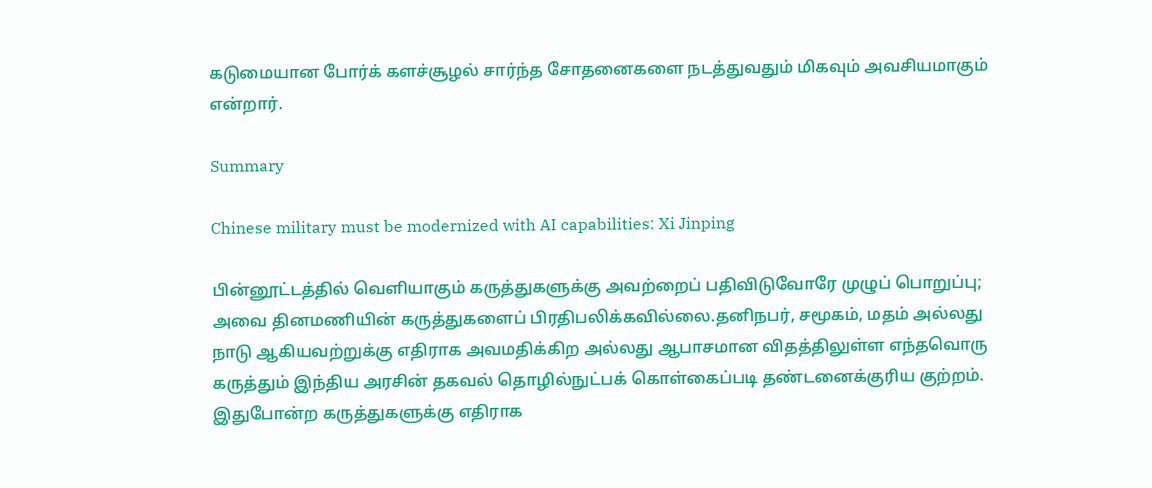கடுமையான போர்க் களச்சூழல் சார்ந்த சோதனைகளை நடத்துவதும் மிகவும் அவசியமாகும் என்றார்.

Summary

Chinese military must be modernized with AI capabilities: Xi Jinping

பின்னூட்டத்தில் வெளியாகும் கருத்துகளுக்கு அவற்றைப் பதிவிடுவோரே முழுப் பொறுப்பு; அவை தினமணியின் கருத்துகளைப் பிரதிபலிக்கவில்லை.தனிநபர், சமூகம், மதம் அல்லது நாடு ஆகியவற்றுக்கு எதிராக அவமதிக்கிற அல்லது ஆபாசமான விதத்திலுள்ள எந்தவொரு கருத்தும் இந்திய அரசின் தகவல் தொழில்நுட்பக் கொள்கைப்படி தண்டனைக்குரிய குற்றம். இதுபோன்ற கருத்துகளுக்கு எதிராக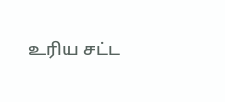உரிய சட்ட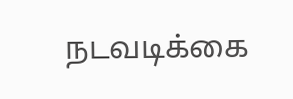நடவடிக்கை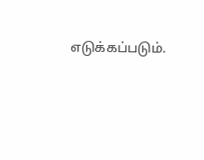எடுக்கப்படும்.